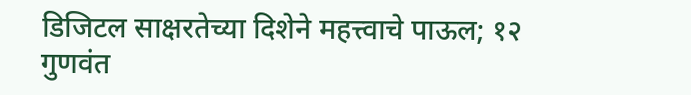डिजिटल साक्षरतेच्या दिशेने महत्त्वाचे पाऊल; १२ गुणवंत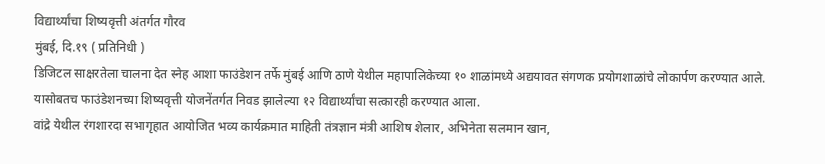विद्यार्थ्यांचा शिष्यवृत्ती अंतर्गत गौरव
मुंबई, दि.१९ ( प्रतिनिधी )
डिजिटल साक्षरतेला चालना देत स्नेह आशा फाउंडेशन तर्फे मुंबई आणि ठाणे येथील महापालिकेच्या १० शाळांमध्ये अद्ययावत संगणक प्रयोगशाळांचे लोकार्पण करण्यात आले. यासोबतच फाउंडेशनच्या शिष्यवृत्ती योजनेंतर्गत निवड झालेल्या १२ विद्यार्थ्यांचा सत्कारही करण्यात आला.
वांद्रे येथील रंगशारदा सभागृहात आयोजित भव्य कार्यक्रमात माहिती तंत्रज्ञान मंत्री आशिष शेलार, अभिनेता सलमान खान,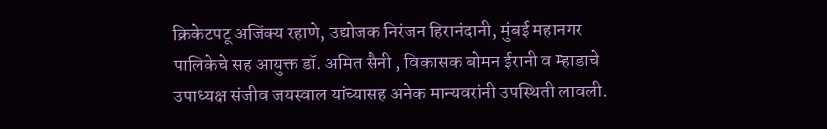क्रिकेटपटू अजिंक्य रहाणे, उद्योजक निरंजन हिरानंदानी, मुंबई महानगर पालिकेचे सह आयुक्त डॉ. अमित सैनी , विकासक बोमन ईरानी व म्हाडाचे उपाध्यक्ष संजीव जयस्वाल यांच्यासह अनेक मान्यवरांनी उपस्थिती लावली.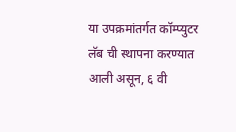या उपक्रमांतर्गत कॉम्प्युटर लॅब ची स्थापना करण्यात आली असून, ६ वी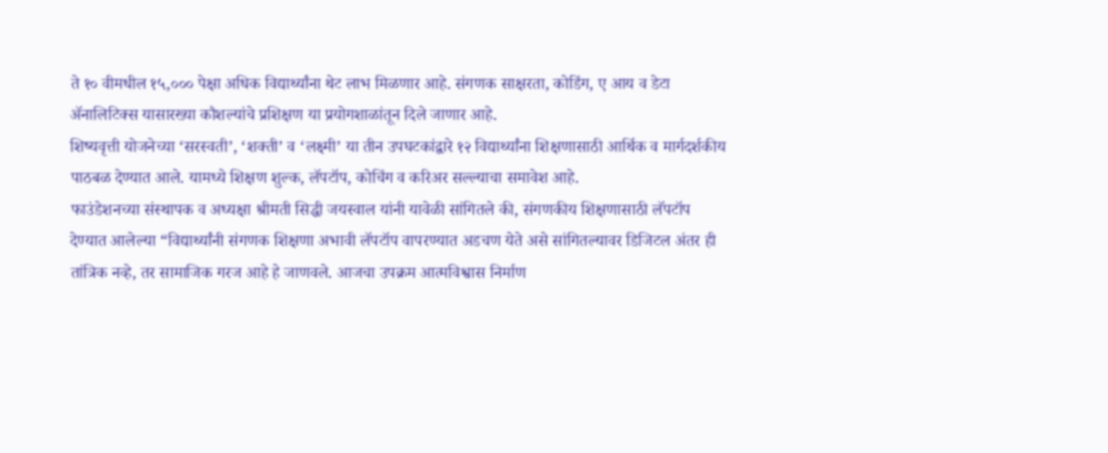ते १० वीमधील १५,००० पेक्षा अधिक विद्यार्थ्यांना थेट लाभ मिळणार आहे. संगणक साक्षरता, कोडिंग, ए आय व डेटा ॲनालिटिक्स यासारख्या कौशल्यांचे प्रशिक्षण या प्रयोगशाळांतून दिले जाणार आहे.
शिष्यवृत्ती योजनेच्या ‘सरस्वती’, ‘शक्ती’ व ‘लक्ष्मी’ या तीन उपघटकांद्वारे १२ विद्यार्थ्यांना शिक्षणासाठी आर्थिक व मार्गदर्शकीय पाठबळ देण्यात आले. यामध्ये शिक्षण शुल्क, लॅपटॉप, कोचिंग व करिअर सल्ल्याचा समावेश आहे.
फाउंडेशनच्या संस्थापक व अध्यक्षा श्रीमती सिद्धी जयस्वाल यांनी यावेळी सांगितले की, संगणकीय शिक्षणासाठी लॅपटॉप देण्यात आलेल्या “विद्यार्थ्यांनी संगणक शिक्षणा अभावी लॅपटॉप वापरण्यात अडचण येते असे सांगितल्यावर डिजिटल अंतर ही तांत्रिक नव्हे, तर सामाजिक गरज आहे हे जाणवले. आजचा उपक्रम आत्मविश्वास निर्माण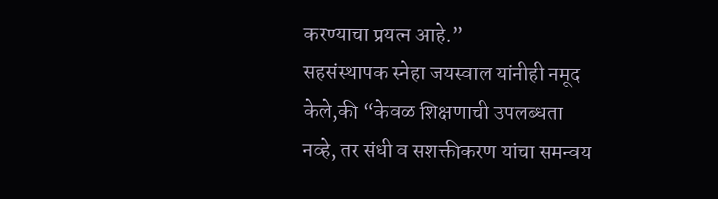करण्याचा प्रयत्न आहे.”
सहसंस्थापक स्नेहा जयस्वाल यांनीही नमूद केले,की “केवळ शिक्षणाची उपलब्धता नव्हे, तर संधी व सशक्तीकरण यांचा समन्वय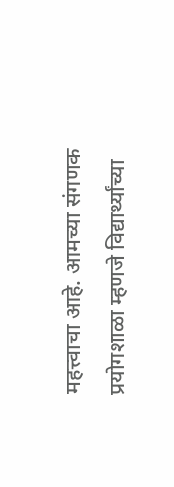महत्त्वाचा आहे. आमच्या संगणक प्रयोगशाळा म्हणजे विद्यार्थ्यांच्या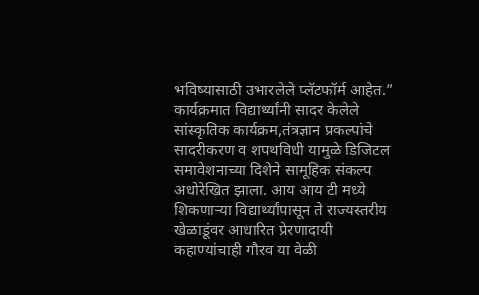भविष्यासाठी उभारलेले प्लॅटफॉर्म आहेत.”
कार्यक्रमात विद्यार्थ्यांनी सादर केलेले सांस्कृतिक कार्यक्रम,तंत्रज्ञान प्रकल्पांचे सादरीकरण व शपथविधी यामुळे डिजिटल समावेशनाच्या दिशेने सामूहिक संकल्प अधोरेखित झाला. आय आय टी मध्ये शिकणाऱ्या विद्यार्थ्यांपासून ते राज्यस्तरीय खेळाडूंवर आधारित प्रेरणादायी कहाण्यांचाही गौरव या वेळी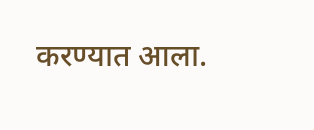करण्यात आला.